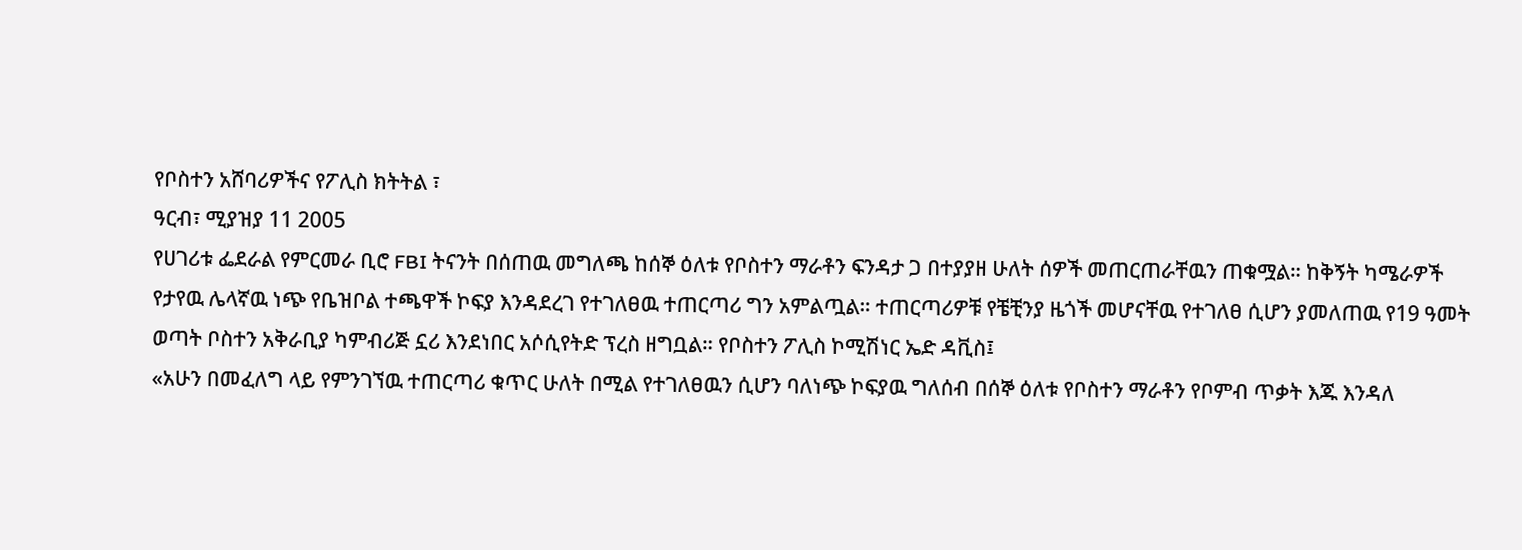የቦስተን አሸባሪዎችና የፖሊስ ክትትል ፣
ዓርብ፣ ሚያዝያ 11 2005
የሀገሪቱ ፌደራል የምርመራ ቢሮ FBI ትናንት በሰጠዉ መግለጫ ከሰኞ ዕለቱ የቦስተን ማራቶን ፍንዳታ ጋ በተያያዘ ሁለት ሰዎች መጠርጠራቸዉን ጠቁሟል። ከቅኝት ካሜራዎች የታየዉ ሌላኛዉ ነጭ የቤዝቦል ተጫዋች ኮፍያ እንዳደረገ የተገለፀዉ ተጠርጣሪ ግን አምልጧል። ተጠርጣሪዎቹ የቼቺንያ ዜጎች መሆናቸዉ የተገለፀ ሲሆን ያመለጠዉ የ19 ዓመት ወጣት ቦስተን አቅራቢያ ካምብሪጅ ኗሪ እንደነበር አሶሲየትድ ፕረስ ዘግቧል። የቦስተን ፖሊስ ኮሚሽነር ኤድ ዳቪስ፤
«አሁን በመፈለግ ላይ የምንገኘዉ ተጠርጣሪ ቁጥር ሁለት በሚል የተገለፀዉን ሲሆን ባለነጭ ኮፍያዉ ግለሰብ በሰኞ ዕለቱ የቦስተን ማራቶን የቦምብ ጥቃት እጁ እንዳለ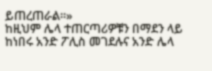ይጠረጠራል።»
ከዚህም ሌላ ተጠርጣሪዎቹን በማደን ላይ ከነበሩ አንድ ፖሊስ መገደሉና አንድ ሌላ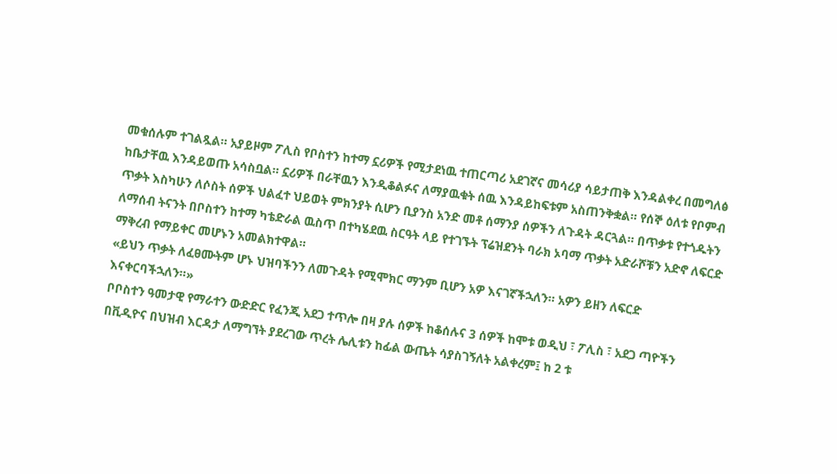መቁሰሉም ተገልጿል። አያይዞም ፖሊስ የቦስተን ከተማ ኗሪዎች የሚታደነዉ ተጠርጣሪ አደገኛና መሳሪያ ሳይታጠቅ እንዳልቀረ በመግለፅ ከቤታቸዉ እንዳይወጡ አሳስቧል። ኗሪዎች በራቸዉን እንዲቆልፉና ለማያዉቁት ሰዉ እንዳይከፍቱም አስጠንቅቋል። የሰኞ ዕለቱ የቦምብ ጥቃት እስካሁን ለሶስት ሰዎች ህልፈተ ህይወት ምክንያት ሲሆን ቢያንስ አንድ መቶ ሰማንያ ሰዎችን ለጉዳት ዳርጓል። በጥቃቱ የተጎዱትን ለማሰብ ትናንት በቦስተን ከተማ ካቴድራል ዉስጥ በተካሄደዉ ስርዓት ላይ የተገኙት ፕሬዝደንት ባራክ ኦባማ ጥቃት አድራሾቹን አድኖ ለፍርድ ማቅረብ የማይቀር መሆኑን አመልክተዋል።
«ይህን ጥቃት ለፈፀሙትም ሆኑ ህዝባችንን ለመጉዳት የሚሞክር ማንም ቢሆን አዎ እናገኛችኋለን። አዎን ይዘን ለፍርድ እናቀርባችኋለን።»
ቦቦስተን ዓመታዊ የማራተን ውድድር የፈንጂ አደጋ ተጥሎ በዛ ያሉ ሰዎች ከቆሰሉና 3 ሰዎች ከሞቱ ወዲህ ፣ ፖሊስ ፣ አደጋ ጣዮችን በቪዲዮና በህዝብ እርዳታ ለማግኘት ያደረገው ጥረት ሌሊቱን ከፊል ውጤት ሳያስገኝለት አልቀረም፤ ከ 2 ቱ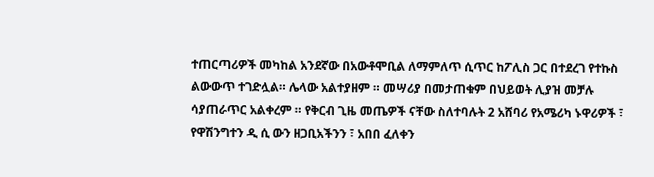ተጠርጣሪዎች መካከል አንደኛው በአውቶሞቢል ለማምለጥ ሲጥር ከፖሊስ ጋር በተደረገ የተኩስ ልውውጥ ተገድሏል። ሌላው አልተያዘም ። መሣሪያ በመታጠቁም በህይወት ሊያዝ መቻሉ ሳያጠራጥር አልቀረም ። የቅርብ ጊዜ መጤዎች ናቸው ስለተባሉት 2 አሸባሪ የአሜሪካ ኑዋሪዎች ፣ የዋሽንግተን ዲ ሲ ውን ዘጋቢአችንን ፣ አበበ ፈለቀን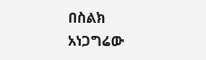በስልክ አነጋግሬው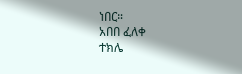ነበር።
አበበ ፈለቀ
ተክሌ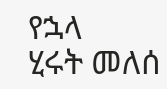የኋላ
ሂሩት መለሰ